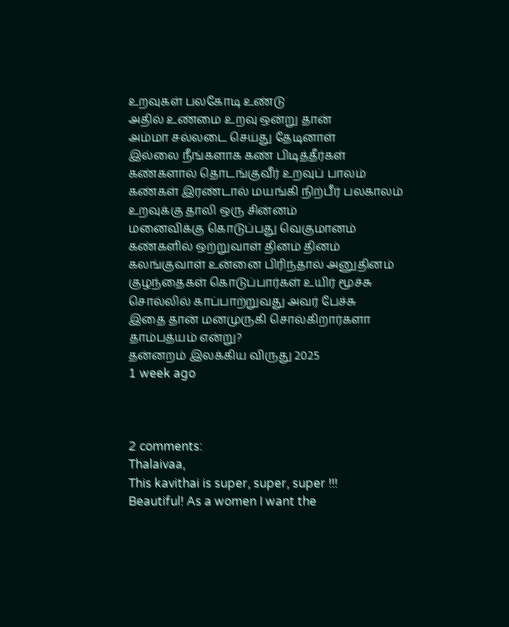உறவுகள் பலகோடி உண்டு
அதில் உண்மை உறவு ஒன்று தான்
அம்மா சல்லடை செய்து தேடினாள்
இல்லை நீங்களாக கண் பிடித்தீர்கள்
கண்களால் தொடங்குவீர் உறவுப் பாலம்
கண்கள் இரண்டால் மயங்கி நிற்பீர் பலகாலம்
உறவுக்கு தாலி ஒரு சின்னம்
மனைவிக்கு கொடுப்பது வெகுமானம்
கண்களில் ஒற்றுவாள் தினம் தினம்
கலங்குவாள் உன்னை பிரிந்தால் அனுதினம்
குழந்தைகள் கொடுப்பார்கள் உயிர் மூச்சு
சொல்லில் காப்பாற்றுவது அவர் பேச்சு
இதை தான் மனமுருகி சொல்கிறார்களா
தாம்பத்யம் என்று?
தன்னறம் இலக்கிய விருது 2025
1 week ago



2 comments:
Thalaivaa,
This kavithai is super, super, super !!!
Beautiful! As a women I want the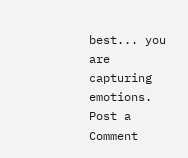best... you are capturing emotions.
Post a Comment